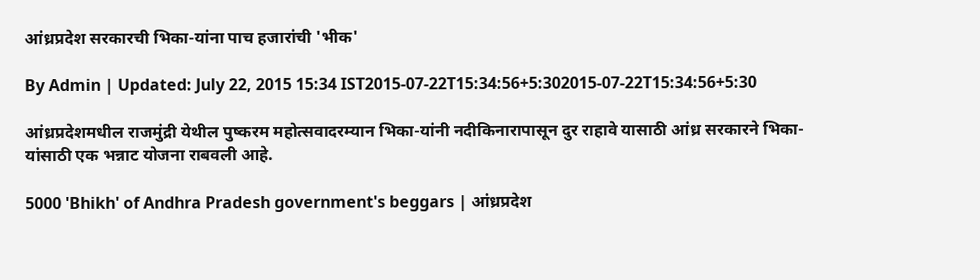आंध्रप्रदेश सरकारची भिका-यांना पाच हजारांची 'भीक'

By Admin | Updated: July 22, 2015 15:34 IST2015-07-22T15:34:56+5:302015-07-22T15:34:56+5:30

आंध्रप्रदेशमधील राजमुंद्री येथील पुष्करम महोत्सवादरम्यान भिका-यांनी नदीकिनारापासून दुर राहावे यासाठी आंध्र सरकारने भिका-यांसाठी एक भन्नाट योजना राबवली आहे.

5000 'Bhikh' of Andhra Pradesh government's beggars | आंध्रप्रदेश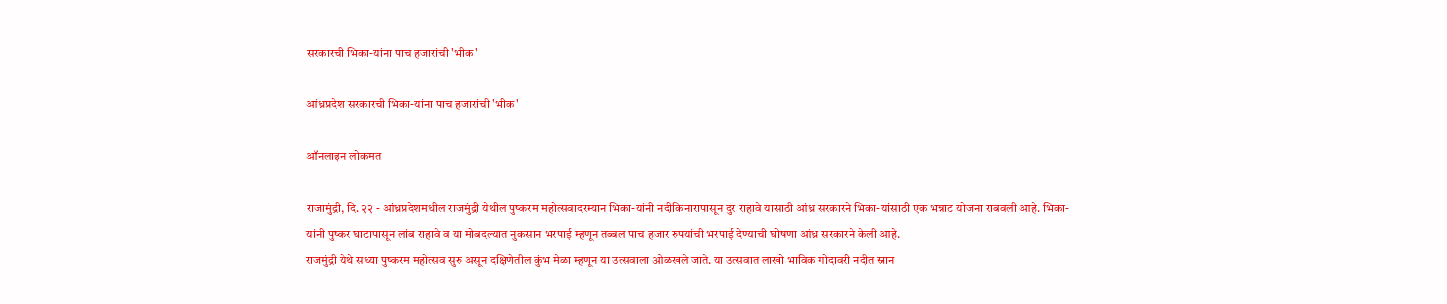सरकारची भिका-यांना पाच हजारांची 'भीक'

आंध्रप्रदेश सरकारची भिका-यांना पाच हजारांची 'भीक'

ऑनलाइन लोकमत

राजामुंद्री, दि. २२ - आंध्रप्रदेशमधील राजमुंद्री येथील पुष्करम महोत्सवादरम्यान भिका-यांनी नदीकिनारापासून दुर राहावे यासाठी आंध्र सरकारने भिका-यांसाठी एक भन्नाट योजना राबवली आहे. भिका-यांनी पुष्कर घाटापासून लांब राहावे व या मोबदल्यात नुकसान भरपाई म्हणून तब्बल पाच हजार रुपयांची भरपाई देण्याची घोषणा आंध्र सरकारने केली आहे.
राजमुंद्री येथे सध्या पुष्करम महोत्सव सुरु असून दक्षिणेतील कुंभ मेळा म्हणून या उत्सवाला ओळखले जाते. या उत्सवात लाखो भाविक गोदावरी नदीत स्नान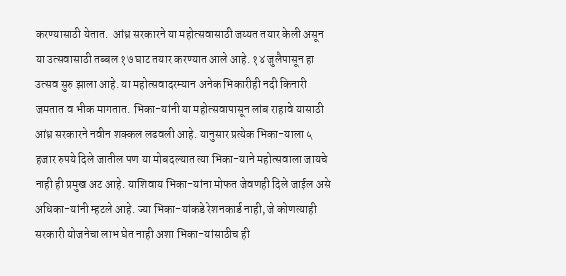करण्यासाठी येतात.  आंध्र सरकारने या महोत्सवासाठी जय्यत तयार केली असून या उत्सवासाठी तब्बल १७ घाट तयार करण्यात आले आहे. १४ जुलैपासून हा उत्सव सुरु झाला आहे. या महोत्सवादरम्यान अनेक भिकारीही नदी किनारी जमतात व भीक मागतात. भिका-यांनी या महोत्सवापासून लांब राहावे यासाठी आंध्र सरकारने नवीन शक्कल लढवली आहे. यानुसार प्रत्येक भिका-याला ५ हजार रुपये दिले जातील पण या मोबदल्यात त्या भिका-याने महोत्सवाला जायचे नाही ही प्रमुख अट आहे. याशिवाय भिका-यांना मोफत जेवणही दिले जाईल असे अधिका-यांनी म्हटले आहे. ज्या भिका-यांकडे रेशनकार्ड नाही, जे कोणत्याही सरकारी योजनेचा लाभ घेत नाही अशा भिका-यांसाठीच ही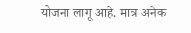योजना लागू आहे. मात्र अनेक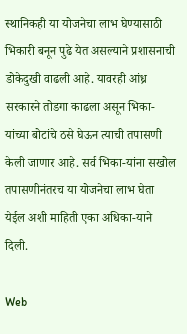स्थानिकही या योजनेचा लाभ घेण्यासाठी भिकारी बनून पुढे येत असल्याने प्रशासनाची डोकेदुखी वाढली आहे. यावरही आंध्र सरकारने तोडगा काढला असून भिका-यांच्या बोटांचे ठसे घेऊन त्याची तपासणी केली जाणार आहे. सर्व भिका-यांना सखोल तपासणीनंतरच या योजनेचा लाभ घेता येईल अशी माहिती एका अधिका-याने दिली.

Web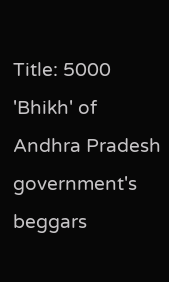Title: 5000 'Bhikh' of Andhra Pradesh government's beggars